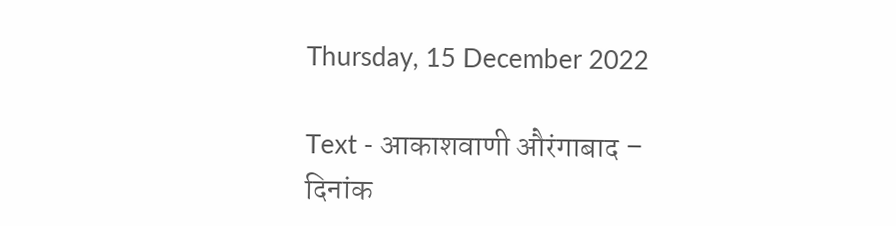Thursday, 15 December 2022

Text - आकाशवाणी औरंगाबाद – दिनांक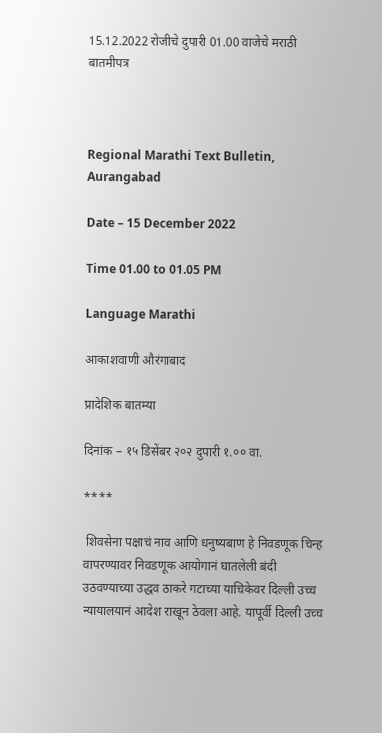15.12.2022 रोजीचे दुपारी 01.00 वाजेचे मराठी बातमीपत्र



Regional Marathi Text Bulletin, Aurangabad

Date – 15 December 2022

Time 01.00 to 01.05 PM

Language Marathi

आकाशवाणी औरंगाबाद

प्रादेशिक बातम्या

दिनांक – १५ डिसेंबर २०२ दुपारी १.०० वा.

****

 शिवसेना पक्षाचं नाव आणि धनुष्यबाण हे निवडणूक चिन्ह वापरण्यावर निवडणूक आयोगानं घातलेली बंदी उठवण्याच्या उद्धव ठाकरे गटाच्या याचिकेवर दिल्ली उच्च न्यायालयानं आदेश राखून ठेवला आहे. यापूर्वी दिल्ली उच्च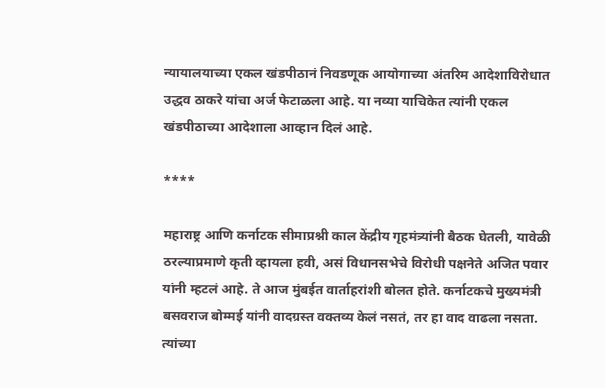न्यायालयाच्या एकल खंडपीठानं निवडणूक आयोगाच्या अंतरिम आदेशाविरोधात उद्धव ठाकरे यांचा अर्ज फेटाळला आहे. या नव्या याचिकेत त्यांनी एकल खंडपीठाच्या आदेशाला आव्हान दिलं आहे.

****

महाराष्ट्र आणि कर्नाटक सीमाप्रश्नी काल केंद्रीय गृहमंत्र्यांनी बैठक घेतली, यावेळी ठरल्याप्रमाणे कृती व्हायला हवी, असं विधानसभेचे विरोधी पक्षनेते अजित पवार यांनी म्हटलं आहे. ते आज मुंबईत वार्ताहरांशी बोलत होते. कर्नाटकचे मुख्यमंत्री बसवराज बोम्मई यांनी वादग्रस्त वक्तव्य केलं नसतं, तर हा वाद वाढला नसता. त्यांच्या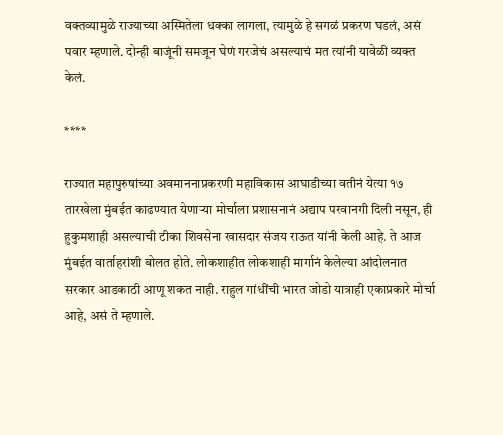वक्तव्यामुळे राज्याच्या अस्मितेला धक्का लागला, त्यामुळे हे सगळं प्रकरण घडलं, असं पवार म्हणाले. दोन्ही बाजूंनी समजून घेणं गरजेचं असल्याचं मत त्यांनी यावेळी व्यक्त केलं.

****

राज्यात महापुरुषांच्या अवमाननाप्रकरणी महाविकास आघाडीच्या वतीनं येत्या १७ तारखेला मुंबईत काढण्यात येणाऱ्या मोर्चाला प्रशासनानं अद्याप परवानगी दिली नसून, ही हुकुमशाही असल्याची टीका शिवसेना खासदार संजय राऊत यांनी केली आहे. ते आज मुंबईत वार्ताहरांशी बोलत होते. लोकशाहीत लोकशाही मार्गानं केलेल्या आंदोलनात सरकार आडकाठी आणू शकत नाही. राहुल गांधींची भारत जोडो यात्राही एकाप्रकारे मोर्चा आहे, असं ते म्हणाले.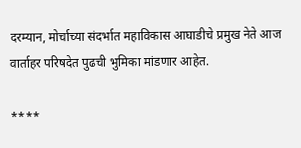दरम्यान, मोर्चाच्या संदर्भात महाविकास आघाडीचे प्रमुख नेते आज वार्ताहर परिषदेत पुढची भुमिका मांडणार आहेत.

****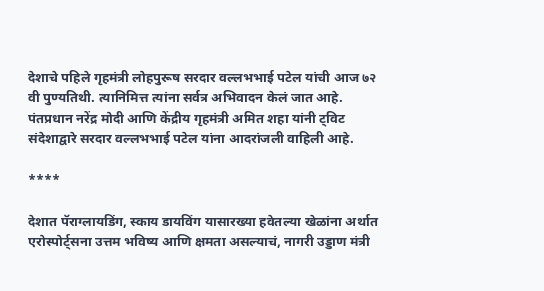देशाचे पहिले गृहमंत्री लोहपुरूष सरदार वल्लभभाई पटेल यांची आज ७२ वी पुण्यतिथी. त्यानिमित्त त्यांना सर्वत्र अभिवादन केलं जात आहे. पंतप्रधान नरेंद्र मोदी आणि केंद्रीय गृहमंत्री अमित शहा यांनी ट्विट संदेशाद्वारे सरदार वल्लभभाई पटेल यांना आदरांजली वाहिली आहे.

****

देशात पॅराग्लायडिंग, स्काय डायविंग यासारख्या हवेतल्या खेळांना अर्थात एरोस्पोर्ट्सना उत्तम भविष्य आणि क्षमता असल्याचं, नागरी उड्डाण मंत्री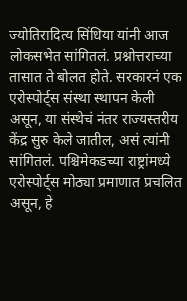ज्योतिरादित्य सिंधिया यांनी आज लोकसभेत सांगितलं. प्रश्नोत्तराच्या तासात ते बोलत होते. सरकारनं एक एरोस्पोर्ट्स संस्था स्थापन केली असून, या संस्थेचं नंतर राज्यस्तरीय केंद्र सुरु केले जातील, असं त्यांनी सांगितलं. पश्चिमेकडच्या राष्ट्रांमध्ये एरोस्पोर्ट्स मोठ्या प्रमाणात प्रचलित असून, हे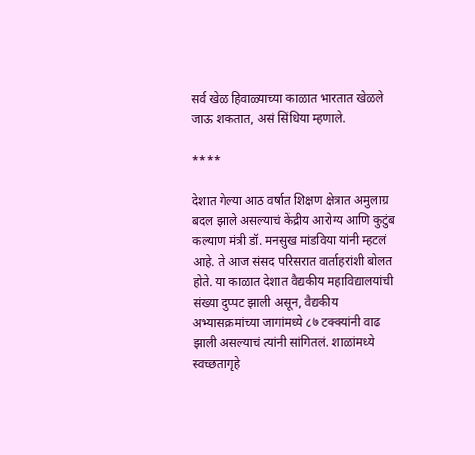सर्व खेळ हिवाळ्याच्या काळात भारतात खेळले जाऊ शकतात, असं सिंधिया म्हणाले.

****

देशात गेल्या आठ वर्षात शिक्षण क्षेत्रात अमुलाग्र बदल झाले असल्याचं केंद्रीय आरोग्य आणि कुटुंब कल्याण मंत्री डॉ. मनसुख मांडविया यांनी म्हटलं आहे. ते आज संसद परिसरात वार्ताहरांशी बोलत होते. या काळात देशात वैद्यकीय महाविद्यालयांची संख्या दुप्पट झाली असून, वैद्यकीय अभ्यासक्रमांच्या जागांमध्ये ८७ टक्क्यांनी वाढ झाली असल्याचं त्यांनी सांगितलं. शाळांमध्ये स्वच्छतागृहे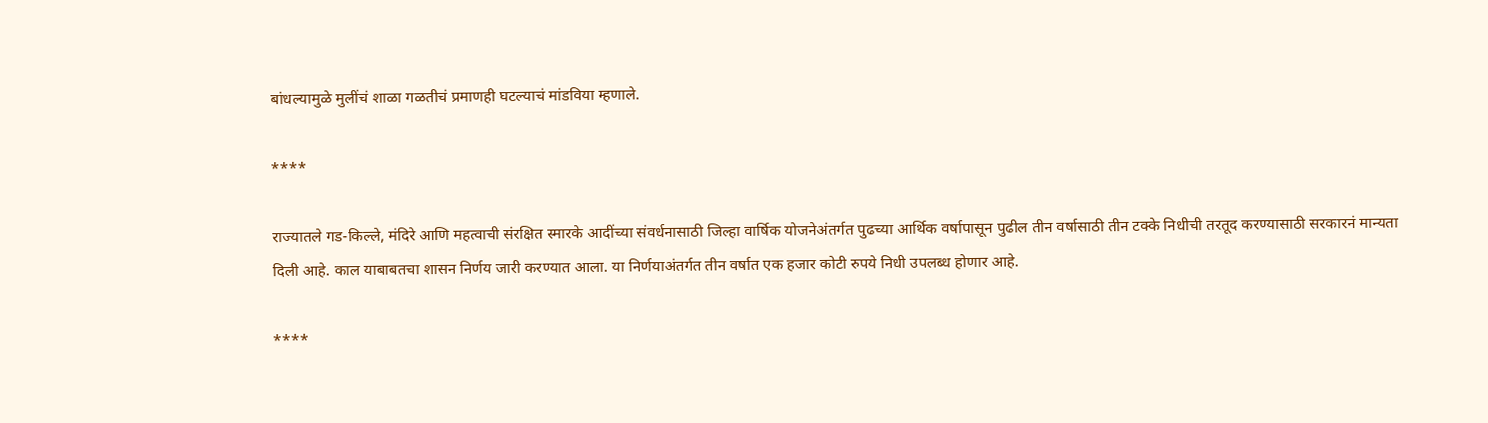बांधल्यामुळे मुलींचं शाळा गळतीचं प्रमाणही घटल्याचं मांडविया म्हणाले.

****

राज्‍यातले गड-किल्‍ले, मंदिरे आणि महत्‍वाची संरक्षित स्‍मारके आदींच्या संवर्धनासाठी जिल्‍हा वार्षिक योजनेअंतर्गत पुढच्या आर्थिक वर्षापासून पुढील तीन वर्षासाठी तीन टक्‍के निधीची तरतूद करण्‍यासाठी सरकारनं मान्यता दिली आहे. काल याबाबतचा शासन निर्णय जारी करण्यात आला. या निर्णयाअंतर्गत तीन वर्षात एक हजार कोटी रुपये निधी उपलब्ध होणार आहे.

****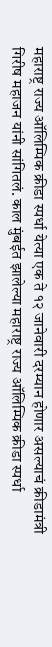महाराष्ट्र राज्य ऑलिम्पिक क्रीडा स्पर्धा येत्या एक ते १२ जानेवारी दरम्यान होणार असल्याचं क्रीडामंत्री गिरीष महाजन यांनी सांगितलं. काल मुंबईत झालेल्या महाराष्ट्र राज्य ऑलिम्पिक क्रीडा स्पर्धा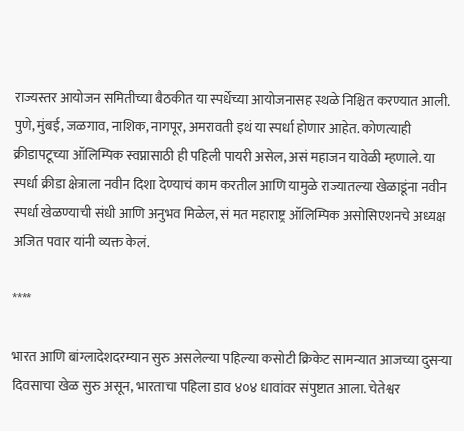राज्यस्तर आयोजन समितीच्या बैठकीत या स्पर्धेच्या आयोजनासह स्थळे निश्चित करण्यात आली. पुणे, मुंबई, जळगाव, नाशिक, नागपूर, अमरावती इथं या स्पर्धा होणार आहेत. कोणत्याही क्रीडापटूच्या ऑलिम्पिक स्वप्नासाठी ही पहिली पायरी असेल, असं महाजन यावेळी म्हणाले. या स्पर्धा क्रीडा क्षेत्राला नवीन दिशा देण्याचं काम करतील आणि यामुळे राज्यातल्या खेळाडूंना नवीन स्पर्धा खेळण्याची संधी आणि अनुभव मिळेल, सं मत महाराष्ट्र ऑलिम्पिक असोसिएशनचे अध्यक्ष अजित पवार यांनी व्यक्त केलं.

****

भारत आणि बांग्लादेशदरम्यान सुरु असलेल्या पहिल्या कसोटी क्रिकेट सामन्यात आजच्या दुसऱ्या दिवसाचा खेळ सुरु असून, भारताचा पहिला डाव ४०४ धावांवर संपुष्टात आला. चेतेश्वर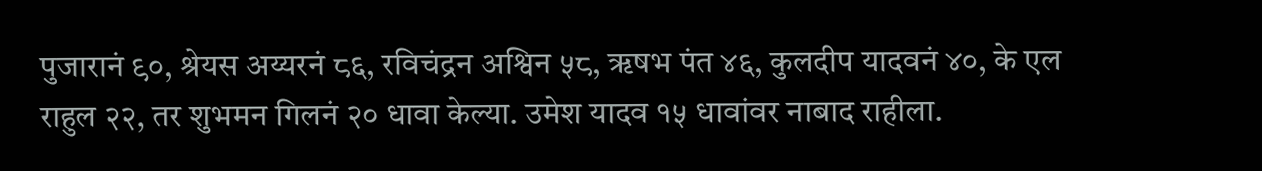पुजारानं ९०, श्रेयस अय्यरनं ८६, रविचंद्रन अश्विन ५८, ॠषभ पंत ४६, कुलदीप यादवनं ४०, के एल राहुल २२, तर शुभमन गिलनं २० धावा केल्या. उमेश यादव १५ धावांवर नाबाद राहीला.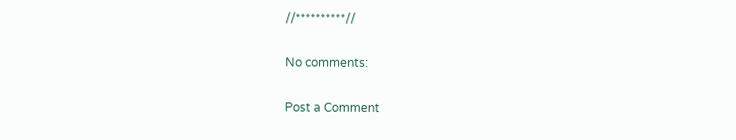//**********//

No comments:

Post a Comment